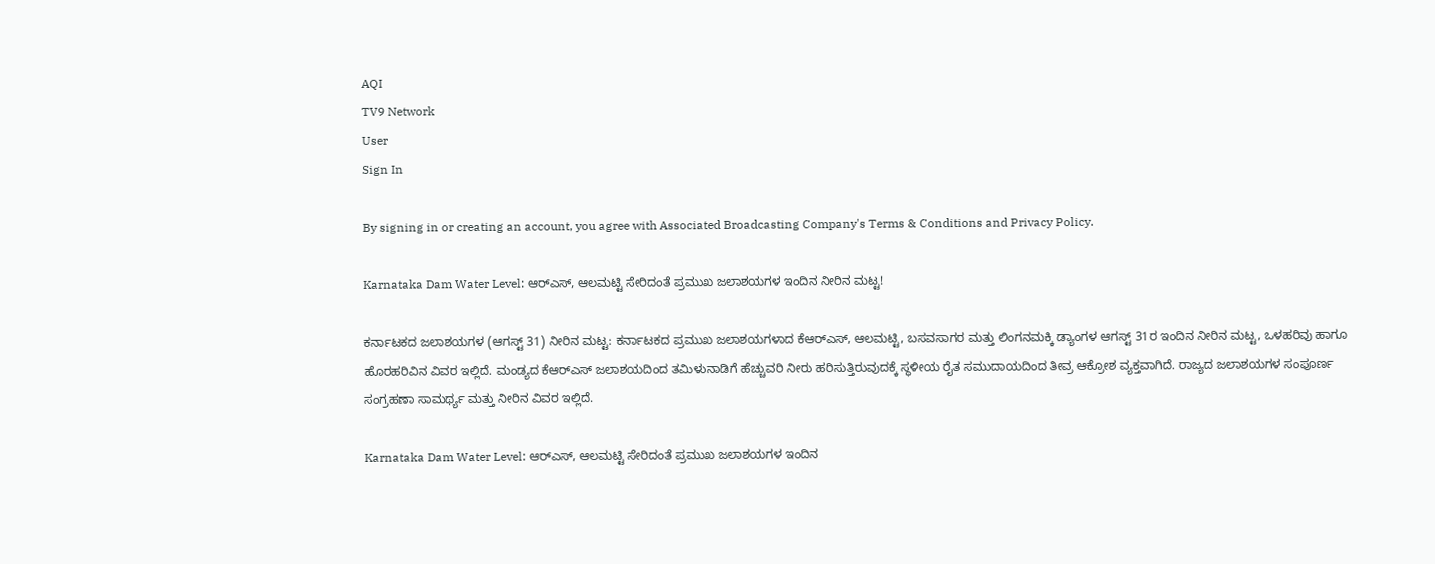AQI
TV9 Network
User
Sign In

By signing in or creating an account, you agree with Associated Broadcasting Company's Terms & Conditions and Privacy Policy.

Karnataka Dam Water Level: ಆರ್‌ಎಸ್, ಆಲಮಟ್ಟಿ ಸೇರಿದಂತೆ ಪ್ರಮುಖ ಜಲಾಶಯಗಳ ಇಂದಿನ ನೀರಿನ ಮಟ್ಟ!

ಕರ್ನಾಟಕದ ಜಲಾಶಯಗಳ (ಆಗಸ್ಟ್ 31) ನೀರಿನ ಮಟ್ಟ: ಕರ್ನಾಟಕದ ಪ್ರಮುಖ ಜಲಾಶಯಗಳಾದ ಕೆಆರ್‌ಎಸ್, ಆಲಮಟ್ಟಿ, ಬಸವಸಾಗರ ಮತ್ತು ಲಿಂಗನಮಕ್ಕಿ ಡ್ಯಾಂಗಳ ಆಗಸ್ಟ್ 31ರ ಇಂದಿನ ನೀರಿನ ಮಟ್ಟ, ಒಳಹರಿವು ಹಾಗೂ ಹೊರಹರಿವಿನ ವಿವರ ಇಲ್ಲಿದೆ. ಮಂಡ್ಯದ ಕೆಆರ್‌ಎಸ್ ಜಲಾಶಯದಿಂದ ತಮಿಳುನಾಡಿಗೆ ಹೆಚ್ಚುವರಿ ನೀರು ಹರಿಸುತ್ತಿರುವುದಕ್ಕೆ ಸ್ಥಳೀಯ ರೈತ ಸಮುದಾಯದಿಂದ ತೀವ್ರ ಆಕ್ರೋಶ ವ್ಯಕ್ತವಾಗಿದೆ. ರಾಜ್ಯದ ಜಲಾಶಯಗಳ ಸಂಪೂರ್ಣ ಸಂಗ್ರಹಣಾ ಸಾಮರ್ಥ್ಯ ಮತ್ತು ನೀರಿನ ವಿವರ ಇಲ್ಲಿದೆ.

Karnataka Dam Water Level: ಆರ್‌ಎಸ್, ಆಲಮಟ್ಟಿ ಸೇರಿದಂತೆ ಪ್ರಮುಖ ಜಲಾಶಯಗಳ ಇಂದಿನ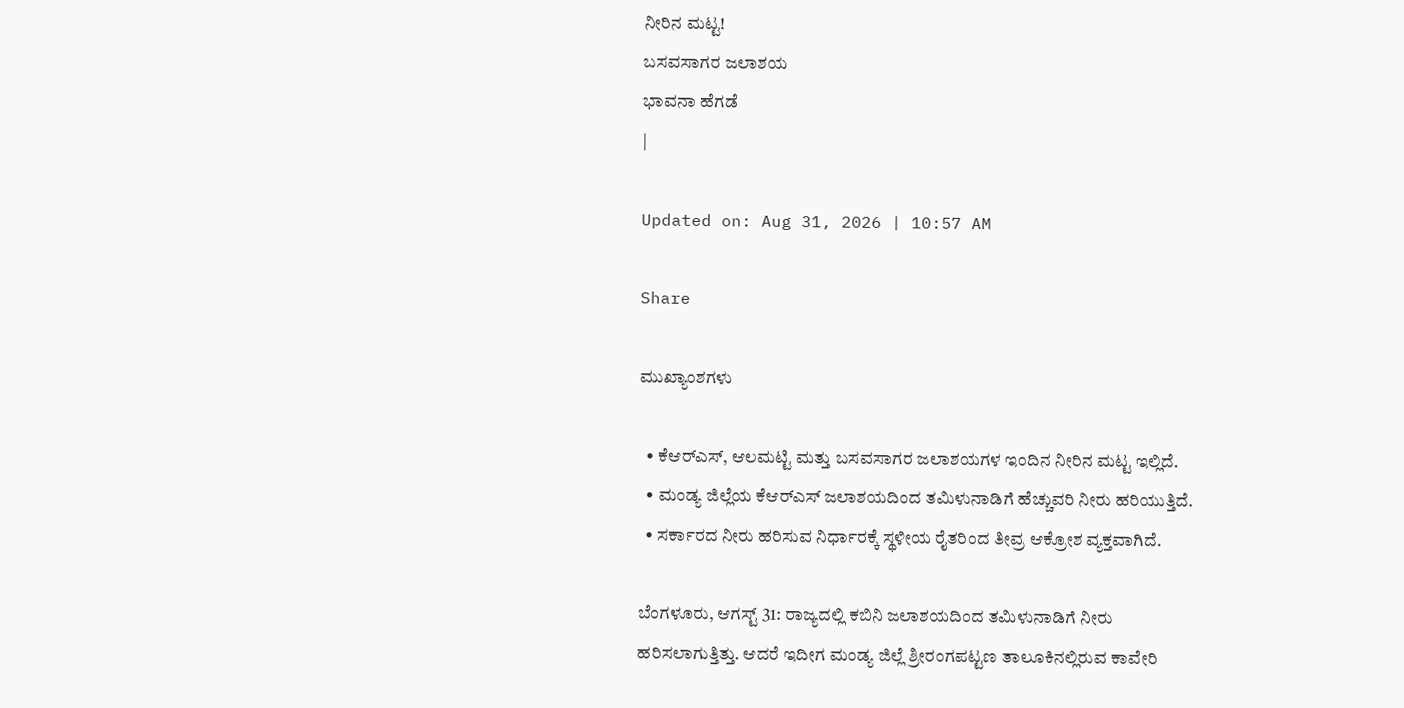ನೀರಿನ ಮಟ್ಟ!
ಬಸವಸಾಗರ ಜಲಾಶಯ
ಭಾವನಾ ಹೆಗಡೆ
|

Updated on: Aug 31, 2026 | 10:57 AM

Share

ಮುಖ್ಯಾಂಶಗಳು

  • ಕೆಆರ್‌ಎಸ್, ಆಲಮಟ್ಟಿ ಮತ್ತು ಬಸವಸಾಗರ ಜಲಾಶಯಗಳ ಇಂದಿನ ನೀರಿನ ಮಟ್ಟ ಇಲ್ಲಿದೆ.
  • ಮಂಡ್ಯ ಜಿಲ್ಲೆಯ ಕೆಆರ್‌ಎಸ್ ಜಲಾಶಯದಿಂದ ತಮಿಳುನಾಡಿಗೆ ಹೆಚ್ಚುವರಿ ನೀರು ಹರಿಯುತ್ತಿದೆ.
  • ಸರ್ಕಾರದ ನೀರು ಹರಿಸುವ ನಿರ್ಧಾರಕ್ಕೆ ಸ್ಥಳೀಯ ರೈತರಿಂದ ತೀವ್ರ ಆಕ್ರೋಶ ವ್ಯಕ್ತವಾಗಿದೆ.

ಬೆಂಗಳೂರು, ಆಗಸ್ಟ್ 31: ರಾಜ್ಯದಲ್ಲಿ ಕಬಿನಿ ಜಲಾಶಯದಿಂದ ತಮಿಳುನಾಡಿಗೆ ನೀರು ಹರಿಸಲಾಗುತ್ತಿತ್ತು. ಆದರೆ ಇದೀಗ ಮಂಡ್ಯ ಜಿಲ್ಲೆ ಶ್ರೀರಂಗಪಟ್ಟಣ ತಾಲೂಕಿನಲ್ಲಿರುವ ಕಾವೇರಿ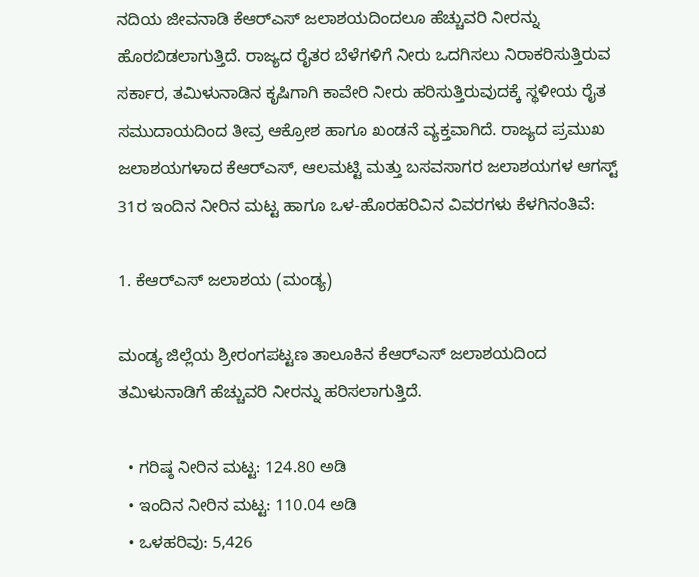ನದಿಯ ಜೀವನಾಡಿ ಕೆಆರ್‌ಎಸ್ ಜಲಾಶಯದಿಂದಲೂ ಹೆಚ್ಚುವರಿ ನೀರನ್ನು ಹೊರಬಿಡಲಾಗುತ್ತಿದೆ. ರಾಜ್ಯದ ರೈತರ ಬೆಳೆಗಳಿಗೆ ನೀರು ಒದಗಿಸಲು ನಿರಾಕರಿಸುತ್ತಿರುವ ಸರ್ಕಾರ, ತಮಿಳುನಾಡಿನ ಕೃಷಿಗಾಗಿ ಕಾವೇರಿ ನೀರು ಹರಿಸುತ್ತಿರುವುದಕ್ಕೆ ಸ್ಥಳೀಯ ರೈತ ಸಮುದಾಯದಿಂದ ತೀವ್ರ ಆಕ್ರೋಶ ಹಾಗೂ ಖಂಡನೆ ವ್ಯಕ್ತವಾಗಿದೆ. ರಾಜ್ಯದ ಪ್ರಮುಖ ಜಲಾಶಯಗಳಾದ ಕೆಆರ್‌ಎಸ್, ಆಲಮಟ್ಟಿ ಮತ್ತು ಬಸವಸಾಗರ ಜಲಾಶಯಗಳ ಆಗಸ್ಟ್ 31ರ ಇಂದಿನ ನೀರಿನ ಮಟ್ಟ ಹಾಗೂ ಒಳ-ಹೊರಹರಿವಿನ ವಿವರಗಳು ಕೆಳಗಿನಂತಿವೆ:

1. ಕೆಆರ್‌ಎಸ್ ಜಲಾಶಯ (ಮಂಡ್ಯ)

ಮಂಡ್ಯ ಜಿಲ್ಲೆಯ ಶ್ರೀರಂಗಪಟ್ಟಣ ತಾಲೂಕಿನ ಕೆಆರ್‌ಎಸ್ ಜಲಾಶಯದಿಂದ ತಮಿಳುನಾಡಿಗೆ ಹೆಚ್ಚುವರಿ ನೀರನ್ನು ಹರಿಸಲಾಗುತ್ತಿದೆ.

  • ಗರಿಷ್ಠ ನೀರಿನ ಮಟ್ಟ: 124.80 ಅಡಿ
  • ಇಂದಿನ ನೀರಿನ ಮಟ್ಟ: 110.04 ಅಡಿ
  • ಒಳಹರಿವು: 5,426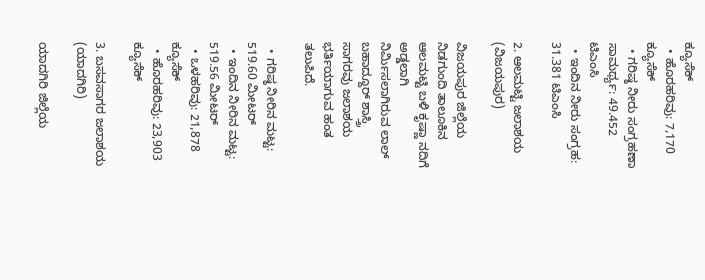ಕ್ಯೂಸೆಕ್
  • ಹೊರಹರಿವು: 7,170 ಕ್ಯೂಸೆಕ್
  • ಗರಿಷ್ಠ ನೀರು ಸಂಗ್ರಹಣಾ ಸಾಮರ್ಥ್ಯ: 49.452 ಟಿಎಂಸಿ
  • ಇಂದಿನ ನೀರು ಸಂಗ್ರಹ: 31.381 ಟಿಎಂಸಿ

2. ಆಲಮಟ್ಟಿ ಜಲಾಶಯ (ವಿಜಯಪುರ)

ವಿಜಯಪುರ ಜಿಲ್ಲೆಯ ನಿಡಗುಂದಿ ತಾಲೂಕಿನ ಆಲಮಟ್ಟಿ ಬಳಿ ಕೃಷ್ಣಾ ನದಿಗೆ ಅಡ್ಡಲಾಗಿ ನಿರ್ಮಿಸಲಾಗಿರುವ ಲಾಲ್ ಬಹಾದ್ದೂರ್ ಶಾಸ್ತ್ರಿ ಸಾಗರವು ಜಲಾಶಯ ಭರ್ತಿಯಾಗುವ ಹಂತ ತಲುಪಿದೆ.

  • ಗರಿಷ್ಠ ನೀರಿನ ಮಟ್ಟ: 519.60 ಮೀಟರ್
  • ಇಂದಿನ ನೀರಿನ ಮಟ್ಟ: 519.56 ಮೀಟರ್
  • ಒಳಹರಿವು: 21,878 ಕ್ಯೂಸೆಕ್
  • ಹೊರಹರಿವು: 23,903 ಕ್ಯೂಸೆಕ್

3. ಬಸವಸಾಗರ ಜಲಾಶಯ (ಯಾದಗಿರಿ)

ಯಾದಗಿರಿ ಜಿಲ್ಲೆಯ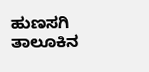ಹುಣಸಗಿ ತಾಲೂಕಿನ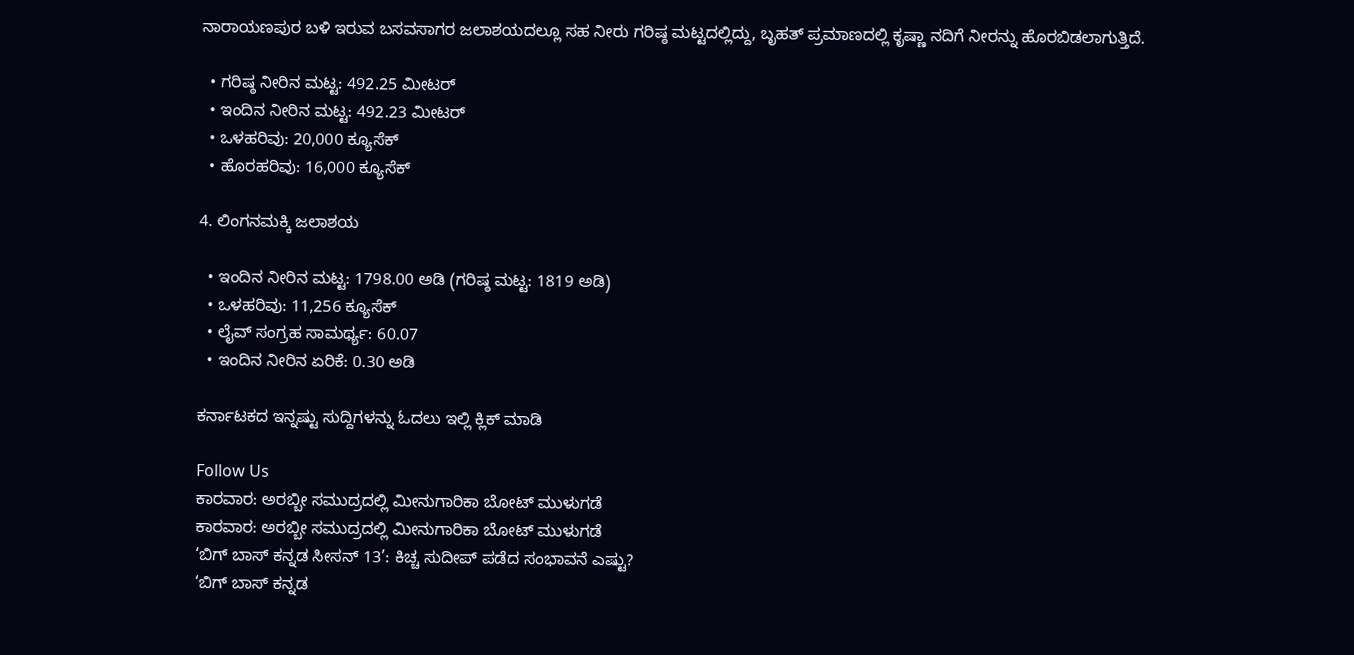ನಾರಾಯಣಪುರ ಬಳಿ ಇರುವ ಬಸವಸಾಗರ ಜಲಾಶಯದಲ್ಲೂ ಸಹ ನೀರು ಗರಿಷ್ಠ ಮಟ್ಟದಲ್ಲಿದ್ದು, ಬೃಹತ್ ಪ್ರಮಾಣದಲ್ಲಿ ಕೃಷ್ಣಾ ನದಿಗೆ ನೀರನ್ನು ಹೊರಬಿಡಲಾಗುತ್ತಿದೆ.

  • ಗರಿಷ್ಠ ನೀರಿನ ಮಟ್ಟ: 492.25 ಮೀಟರ್
  • ಇಂದಿನ ನೀರಿನ ಮಟ್ಟ: 492.23 ಮೀಟರ್
  • ಒಳಹರಿವು: 20,000 ಕ್ಯೂಸೆಕ್
  • ಹೊರಹರಿವು: 16,000 ಕ್ಯೂಸೆಕ್

4. ಲಿಂಗನಮಕ್ಕಿ ಜಲಾಶಯ

  • ಇಂದಿನ ನೀರಿನ ಮಟ್ಟ: 1798.00 ಅಡಿ (ಗರಿಷ್ಠ ಮಟ್ಟ: 1819 ಅಡಿ)
  • ಒಳಹರಿವು: 11,256 ಕ್ಯೂಸೆಕ್
  • ಲೈವ್ ಸಂಗ್ರಹ ಸಾಮರ್ಥ್ಯ: 60.07
  • ಇಂದಿನ ನೀರಿನ ಏರಿಕೆ: 0.30 ಅಡಿ

ಕರ್ನಾಟಕದ ಇನ್ನಷ್ಟು ಸುದ್ದಿಗಳನ್ನು ಓದಲು ಇಲ್ಲಿ ಕ್ಲಿಕ್ ಮಾಡಿ

Follow Us
ಕಾರವಾರ: ಅರಬ್ಬೀ ಸಮುದ್ರದಲ್ಲಿ ಮೀನುಗಾರಿಕಾ ಬೋಟ್ ಮುಳುಗಡೆ
ಕಾರವಾರ: ಅರಬ್ಬೀ ಸಮುದ್ರದಲ್ಲಿ ಮೀನುಗಾರಿಕಾ ಬೋಟ್ ಮುಳುಗಡೆ
‘ಬಿಗ್ ಬಾಸ್ ಕನ್ನಡ ಸೀಸನ್ 13’: ಕಿಚ್ಚ ಸುದೀಪ್ ಪಡೆದ ಸಂಭಾವನೆ ಎಷ್ಟು?
‘ಬಿಗ್ ಬಾಸ್ ಕನ್ನಡ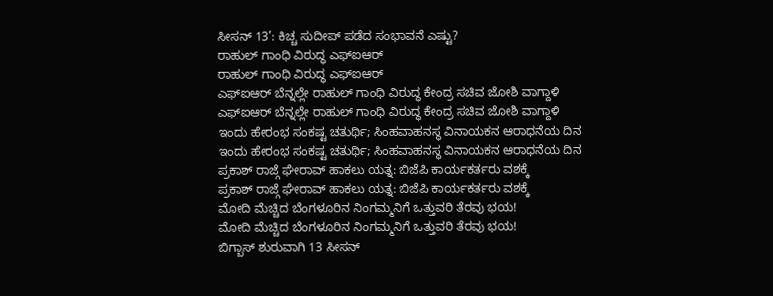ಸೀಸನ್ 13’: ಕಿಚ್ಚ ಸುದೀಪ್ ಪಡೆದ ಸಂಭಾವನೆ ಎಷ್ಟು?
ರಾಹುಲ್ ಗಾಂಧಿ ವಿರುದ್ಧ ಎಫ್‌ಐಆರ್
ರಾಹುಲ್ ಗಾಂಧಿ ವಿರುದ್ಧ ಎಫ್‌ಐಆರ್
ಎಫ್ಐಆರ್ ಬೆನ್ನಲ್ಲೇ ರಾಹುಲ್ ಗಾಂಧಿ ವಿರುದ್ಧ ಕೇಂದ್ರ ಸಚಿವ ಜೋಶಿ ವಾಗ್ದಾಳಿ
ಎಫ್ಐಆರ್ ಬೆನ್ನಲ್ಲೇ ರಾಹುಲ್ ಗಾಂಧಿ ವಿರುದ್ಧ ಕೇಂದ್ರ ಸಚಿವ ಜೋಶಿ ವಾಗ್ದಾಳಿ
ಇಂದು ಹೇರಂಭ ಸಂಕಷ್ಟ ಚತುರ್ಥಿ; ಸಿಂಹವಾಹನಸ್ಥ ವಿನಾಯಕನ ಆರಾಧನೆಯ ದಿನ
ಇಂದು ಹೇರಂಭ ಸಂಕಷ್ಟ ಚತುರ್ಥಿ; ಸಿಂಹವಾಹನಸ್ಥ ವಿನಾಯಕನ ಆರಾಧನೆಯ ದಿನ
ಪ್ರಕಾಶ್ ರಾಜ್ಗೆ ಘೇರಾವ್ ಹಾಕಲು ಯತ್ನ: ಬಿಜೆಪಿ ಕಾರ್ಯಕರ್ತರು ವಶಕ್ಕೆ
ಪ್ರಕಾಶ್ ರಾಜ್ಗೆ ಘೇರಾವ್ ಹಾಕಲು ಯತ್ನ: ಬಿಜೆಪಿ ಕಾರ್ಯಕರ್ತರು ವಶಕ್ಕೆ
ಮೋದಿ ಮೆಚ್ಚಿದ ಬೆಂಗಳೂರಿನ ನಿಂಗಮ್ಮನಿಗೆ ಒತ್ತುವರಿ ತೆರವು ಭಯ!
ಮೋದಿ ಮೆಚ್ಚಿದ ಬೆಂಗಳೂರಿನ ನಿಂಗಮ್ಮನಿಗೆ ಒತ್ತುವರಿ ತೆರವು ಭಯ!
ಬಿಗ್ಬಾಸ್ ಶುರುವಾಗಿ 13 ಸೀಸನ್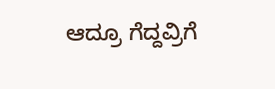ಆದ್ರೂ ಗೆದ್ದವ್ರಿಗೆ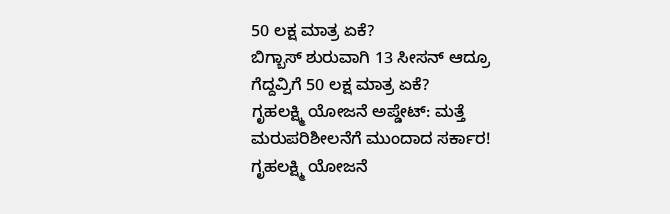50 ಲಕ್ಷ ಮಾತ್ರ ಏಕೆ?
ಬಿಗ್ಬಾಸ್ ಶುರುವಾಗಿ 13 ಸೀಸನ್ ಆದ್ರೂ ಗೆದ್ದವ್ರಿಗೆ 50 ಲಕ್ಷ ಮಾತ್ರ ಏಕೆ?
ಗೃಹಲಕ್ಷ್ಮಿ ಯೋಜನೆ ಅಪ್ಡೇಟ್: ಮತ್ತೆ ಮರುಪರಿಶೀಲನೆಗೆ ಮುಂದಾದ ಸರ್ಕಾರ!
ಗೃಹಲಕ್ಷ್ಮಿ ಯೋಜನೆ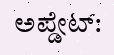ಅಪ್ಡೇಟ್: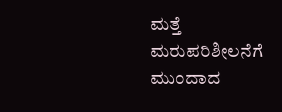ಮತ್ತೆ ಮರುಪರಿಶೀಲನೆಗೆ ಮುಂದಾದ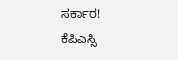ಸರ್ಕಾರ!
ಕೆಪಿಎಸ್ಸಿ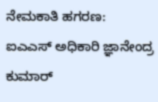ನೇಮಕಾತಿ ಹಗರಣ: ಐಎಎಸ್ ಅಧಿಕಾರಿ ಜ್ಞಾನೇಂದ್ರ ಕುಮಾರ್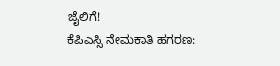ಜೈಲಿಗೆ!
ಕೆಪಿಎಸ್ಸಿ ನೇಮಕಾತಿ ಹಗರಣ: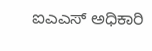ಐಎಎಸ್ ಅಧಿಕಾರಿ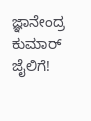ಜ್ಞಾನೇಂದ್ರ ಕುಮಾರ್ ಜೈಲಿಗೆ!